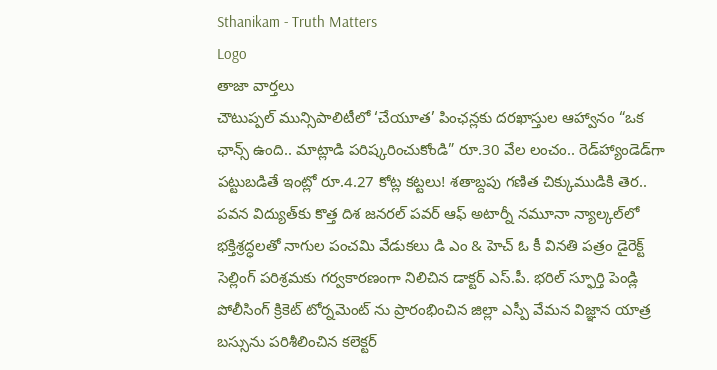Sthanikam - Truth Matters
Logo
తాజా వార్తలు
చౌటుప్పల్ మున్సిపాలిటీలో ‘చేయూత’ పింఛన్లకు దరఖాస్తుల ఆహ్వానం “ఒక ఛాన్స్‌ ఉంది.. మాట్లాడి పరిష్కరించుకోండి” రూ.30 వేల లంచం.. రెడ్‌హ్యాండెడ్‌గా పట్టుబడితే ఇంట్లో రూ.4.27 కోట్ల కట్టలు! శతాబ్దపు గణిత చిక్కుముడికి తెర.. పవన విద్యుత్‌కు కొత్త దిశ జనరల్ పవర్ ఆఫ్ అటార్నీ నమూనా న్యాల్కల్‌లో భక్తిశ్రద్ధలతో నాగుల పంచమి వేడుకలు డి ఎం & హెచ్ ఓ కీ వినతి పత్రం డైరెక్ట్ సెల్లింగ్ పరిశ్రమకు గర్వకారణంగా నిలిచిన డాక్టర్ ఎస్.పీ. భరిల్ స్ఫూర్తి పెండ్లి పోలీసింగ్ క్రికెట్ టోర్నమెంట్ ను ప్రారంభించిన జిల్లా ఎస్పీ వేమన విజ్ఞాన యాత్ర బస్సును పరిశీలించిన కలెక్టర్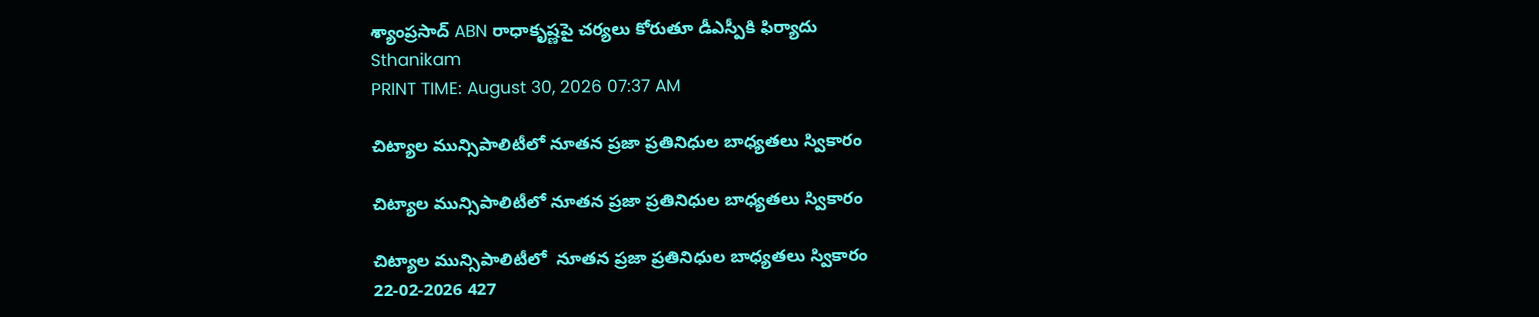శ్యాంప్రసాద్ ABN రాధాకృష్ణపై చర్యలు కోరుతూ డీఎస్పీకి ఫిర్యాదు
Sthanikam
PRINT TIME: August 30, 2026 07:37 AM

చిట్యాల మున్సిపాలిటీలో నూతన ప్రజా ప్రతినిధుల బాధ్యతలు స్వికారం

చిట్యాల మున్సిపాలిటీలో నూతన ప్రజా ప్రతినిధుల బాధ్యతలు స్వికారం

చిట్యాల మున్సిపాలిటీలో  నూతన ప్రజా ప్రతినిధుల బాధ్యతలు స్వికారం
22-02-2026 427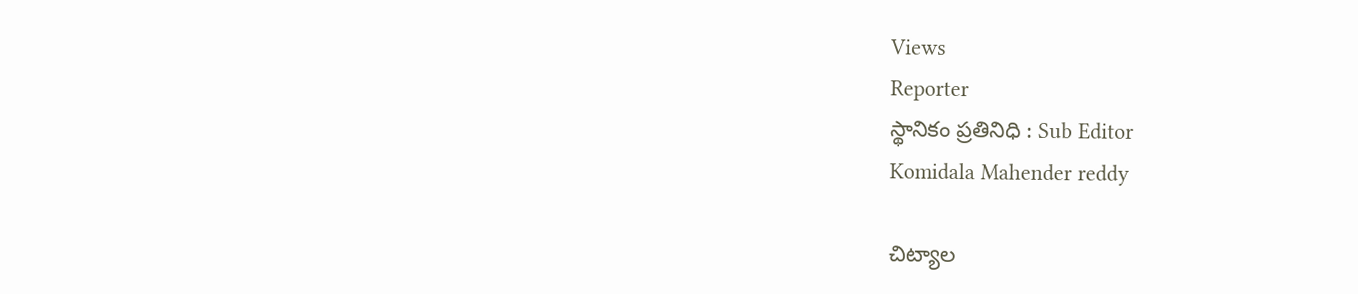Views
Reporter
స్థానికం ప్రతినిధి : Sub Editor
Komidala Mahender reddy

చిట్యాల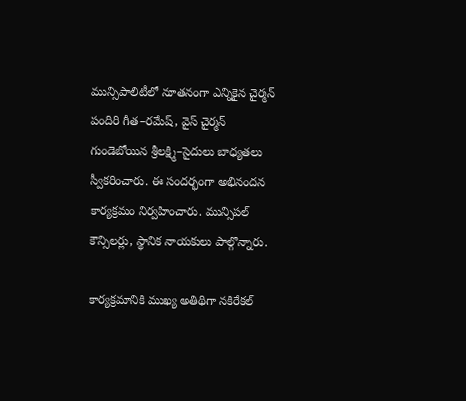మున్సిపాలిటీలో నూతనంగా ఎన్నికైన చైర్మన్ పందిరి గీత–రమేష్, వైస్ చైర్మన్ గుండెబోయిన శ్రీలక్ష్మి–సైదులు బాధ్యతలు స్వీకరించారు. ఈ సందర్భంగా అభినందన కార్యక్రమం నిర్వహించారు. మున్సిపల్ కౌన్సిలర్లు, స్థానిక నాయకులు పాల్గొన్నారు.

కార్యక్రమానికి ముఖ్య అతిథిగా నకిరేకల్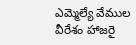ఎమ్మెల్యే వేముల వీరేశం హాజరై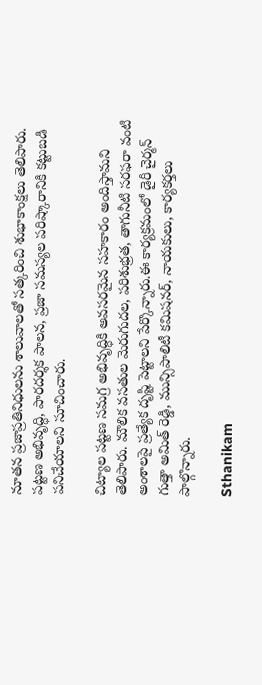నూతన ప్రజాప్రతినిధులను శాలువాలతో సత్కరించి శుభాకాంక్షలు తెలిపారు. పట్టణ అభివృద్ధి, పారదర్శక పాలన, ప్రజా సమస్యల పరిష్కారానికి కట్టుబడి పనిచేయాలని సూచించారు.

చిట్యాల పట్టణ సమగ్ర అభివృద్ధికి అవసరమైన సహకారం అందిస్తామని తెలిపారు. మౌలిక వసతుల మెరుగుదల, పరిశుభ్రత, తాగునీటి సరఫరా వంటి అంశాలపై ప్రత్యేక దృష్టి పెట్టాలని పేర్కొన్నారు.ఈ కార్యక్రమంలో డైరీ చైర్మన్ గుత్తా అమిత్ రెడ్డి, మున్సిపాలిటీ కమిషనర్, నాయకులు, కార్యకర్తలు పాల్గొన్నారు.

Sthanikam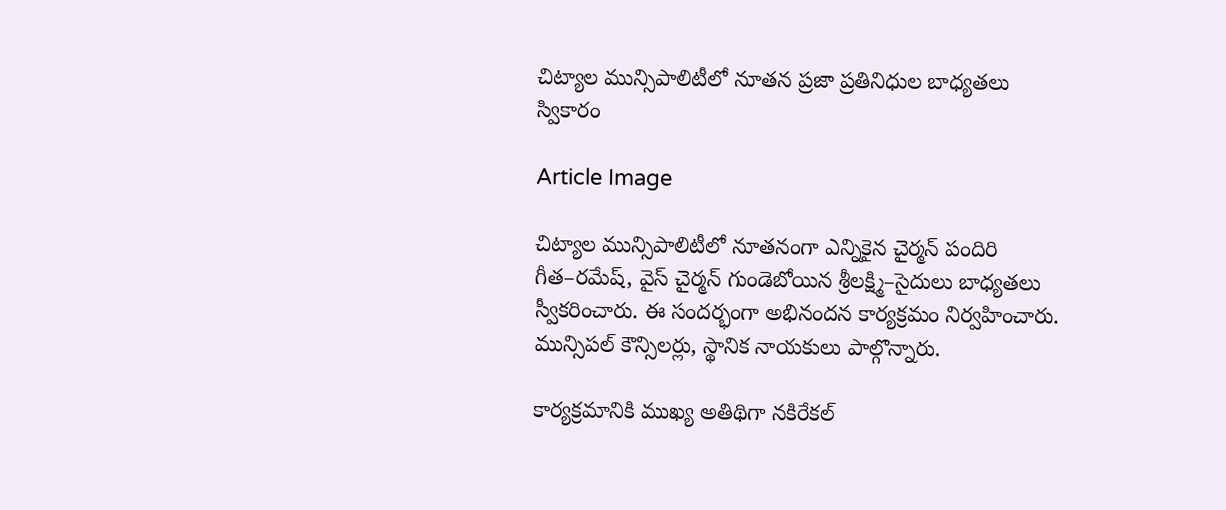చిట్యాల మున్సిపాలిటీలో నూతన ప్రజా ప్రతినిధుల బాధ్యతలు స్వికారం

Article Image

చిట్యాల మున్సిపాలిటీలో నూతనంగా ఎన్నికైన చైర్మన్ పందిరి గీత–రమేష్, వైస్ చైర్మన్ గుండెబోయిన శ్రీలక్ష్మి–సైదులు బాధ్యతలు స్వీకరించారు. ఈ సందర్భంగా అభినందన కార్యక్రమం నిర్వహించారు. మున్సిపల్ కౌన్సిలర్లు, స్థానిక నాయకులు పాల్గొన్నారు.

కార్యక్రమానికి ముఖ్య అతిథిగా నకిరేకల్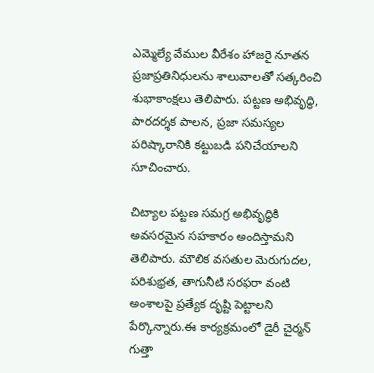ఎమ్మెల్యే వేముల వీరేశం హాజరై నూతన ప్రజాప్రతినిధులను శాలువాలతో సత్కరించి శుభాకాంక్షలు తెలిపారు. పట్టణ అభివృద్ధి, పారదర్శక పాలన, ప్రజా సమస్యల పరిష్కారానికి కట్టుబడి పనిచేయాలని సూచించారు.

చిట్యాల పట్టణ సమగ్ర అభివృద్ధికి అవసరమైన సహకారం అందిస్తామని తెలిపారు. మౌలిక వసతుల మెరుగుదల, పరిశుభ్రత, తాగునీటి సరఫరా వంటి అంశాలపై ప్రత్యేక దృష్టి పెట్టాలని పేర్కొన్నారు.ఈ కార్యక్రమంలో డైరీ చైర్మన్ గుత్తా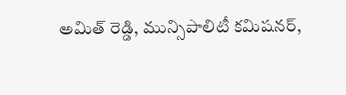అమిత్ రెడ్డి, మున్సిపాలిటీ కమిషనర్,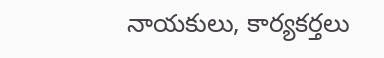నాయకులు, కార్యకర్తలు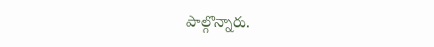పాల్గొన్నారు.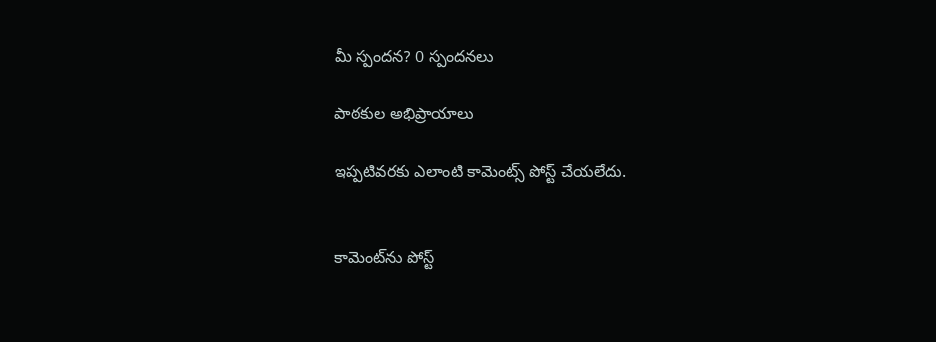మీ స్పందన? 0 స్పందనలు

పాఠకుల అభిప్రాయాలు

ఇప్పటివరకు ఎలాంటి కామెంట్స్ పోస్ట్ చేయలేదు.


కామెంట్‌ను పోస్ట్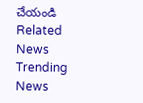చేయండి
Related News
Trending News